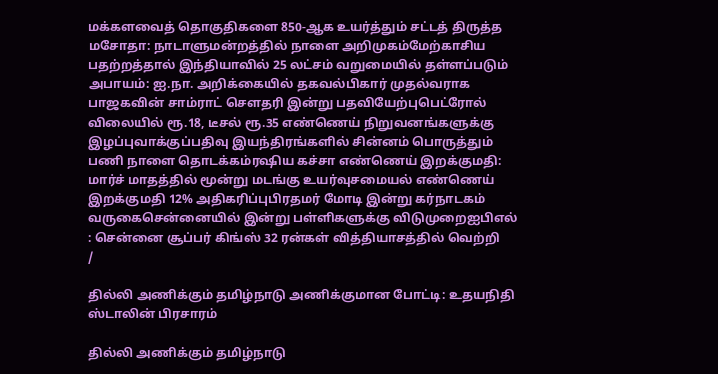மக்களவைத் தொகுதிகளை 850-ஆக உயர்த்தும் சட்டத் திருத்த மசோதா: நாடாளுமன்றத்தில் நாளை அறிமுகம்மேற்காசிய பதற்றத்தால் இந்தியாவில் 25 லட்சம் வறுமையில் தள்ளப்படும் அபாயம்: ஐ.நா. அறிக்கையில் தகவல்பிகார் முதல்வராக பாஜகவின் சாம்ராட் செளதரி இன்று பதவியேற்புபெட்ரோல் விலையில் ரூ.18, டீசல் ரூ.35 எண்ணெய் நிறுவனங்களுக்கு இழப்புவாக்குப்பதிவு இயந்திரங்களில் சின்னம் பொருத்தும் பணி நாளை தொடக்கம்ரஷிய கச்சா எண்ணெய் இறக்குமதி: மார்ச் மாதத்தில் மூன்று மடங்கு உயர்வுசமையல் எண்ணெய் இறக்குமதி 12% அதிகரிப்புபிரதமர் மோடி இன்று கர்நாடகம் வருகைசென்னையில் இன்று பள்ளிகளுக்கு விடுமுறைஐபிஎல் : சென்னை சூப்பர் கிங்ஸ் 32 ரன்கள் வித்தியாசத்தில் வெற்றி
/

தில்லி அணிக்கும் தமிழ்நாடு அணிக்குமான போட்டி: உதயநிதி ஸ்டாலின் பிரசாரம்

தில்லி அணிக்கும் தமிழ்நாடு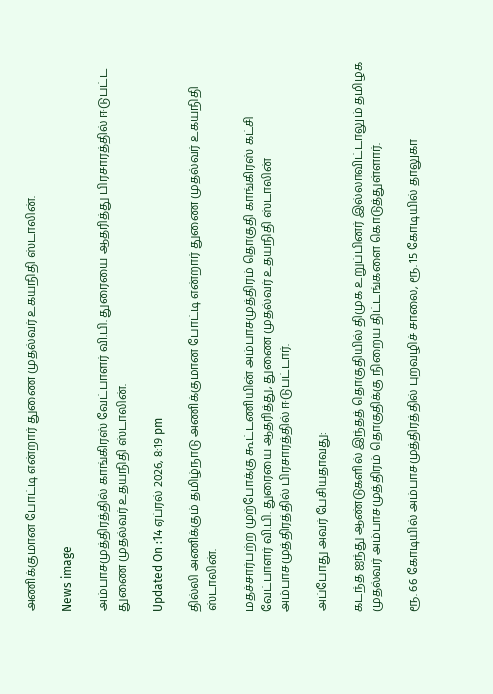அணிக்குமான போட்டி என்றார் துணை முதல்வர் உகயநிதி ஸ்டாலின்.

News image

அம்பாசமுத்திரத்தில் காங்கிரஸ் வேட்பாளர் வி.பி. துரையை ஆதரித்து பிரசாரத்தில் ஈடுபட்ட துணை முதல்வர் உதயநிதி ஸ்டாலின்.

Updated On :14 ஏப்ரல் 2026, 8:19 pm

தில்லி அணிக்கும் தமிழ்நாடு அணிக்குமான போட்டி என்றார் துணை முதல்வர் உகயநிதி ஸ்டாலின்.

மதச்சார்பற்ற முற்போக்கு கூட்டணியின் அம்பாசமுத்திரம் தொகுதி காங்கிரஸ் கட்சி வேட்பாளர் வி.பி. துரையை ஆதரித்து, துணை முதல்வர் உதயநிதி ஸ்டாலின் அம்பாசமுத்திரத்தில் பிரசாரத்தில் ஈடுபட்டார்.

அப்போது அவர் பேசியதாவது:

கடந்த ஐந்து ஆண்டுகளில் இந்தத் தொகுதியில் திமுக உறுப்பினர் இல்லாவிட்டாலும் தமிழக முதல்வர் அம்பாசமுத்திரம் தொகுதிக்கு நிறைய திட்டங்களை கொடுத்துள்ளார்.

ரூ. 66 கோடியில் அம்பாசமுத்திரத்தில் புறவழிச் சாலை, ரூ. 15 கோடியில் தாலுகா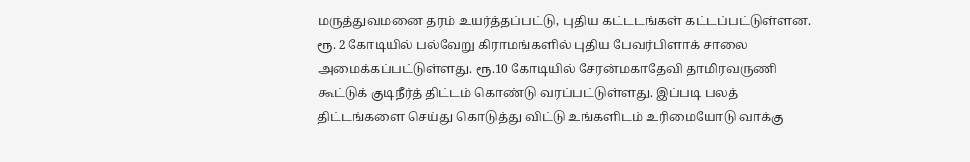மருத்துவமனை தரம் உயர்த்தப்பட்டு, புதிய கட்டடங்கள் கட்டப்பட்டுள்ளன. ரூ. 2 கோடியில் பல்வேறு கிராமங்களில் புதிய பேவர்பிளாக் சாலை அமைக்கப்பட்டுள்ளது. ரூ.10 கோடியில் சேரன்மகாதேவி தாமிரவருணி கூட்டுக் குடிநீர்த் திட்டம் கொண்டு வரப்பட்டுள்ளது. இப்படி பலத் திட்டங்களை செய்து கொடுத்து விட்டு உங்களிடம் உரிமையோடு வாக்கு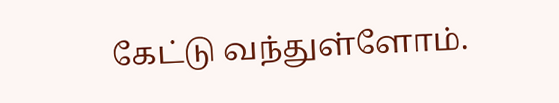கேட்டு வந்துள்ளோம்.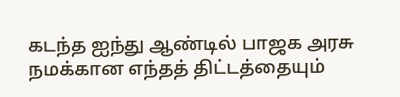கடந்த ஐந்து ஆண்டில் பாஜக அரசு நமக்கான எந்தத் திட்டத்தையும்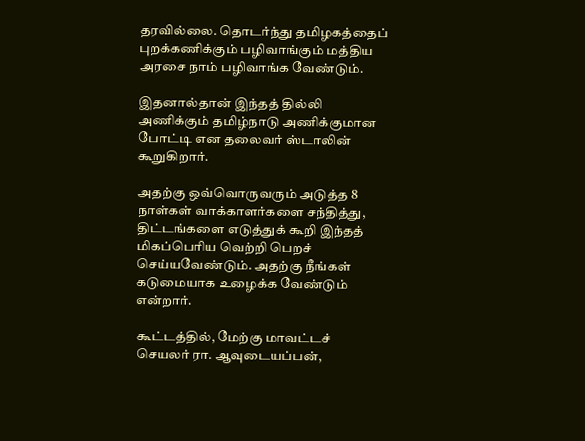தரவில்லை. தொடர்ந்து தமிழகத்தைப் புறக்கணிக்கும் பழிவாங்கும் மத்திய அரசை நாம் பழிவாங்க வேண்டும்.

இதனால்தான் இந்தத் தில்லி அணிக்கும் தமிழ்நாடு அணிக்குமான போட்டி என தலைவர் ஸ்டாலின் கூறுகிறார்.

அதற்கு ஒவ்வொருவரும் அடுத்த 8 நாள்கள் வாக்காளர்களை சந்தித்து, திட்டங்களை எடுத்துக் கூறி இந்தத் மிகப்பெரிய வெற்றி பெறச் செய்யவேண்டும். அதற்கு நீங்கள் கடுமையாக உழைக்க வேண்டும் என்றார்.

கூட்டத்தில், மேற்கு மாவட்டச் செயலர் ரா. ஆவுடையப்பன்,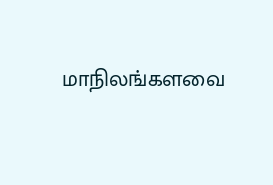மாநிலங்களவை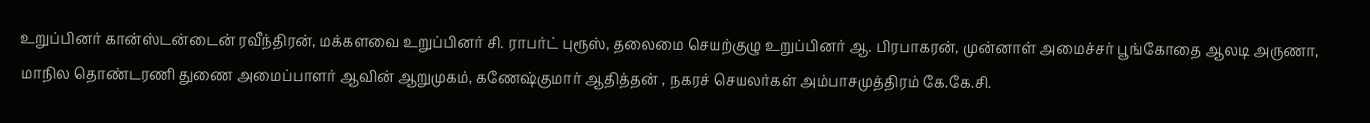உறுப்பினர் கான்ஸ்டன்டைன் ரவீந்திரன், மக்களவை உறுப்பினர் சி. ராபர்ட் புரூஸ், தலைமை செயற்குழு உறுப்பினர் ஆ. பிரபாகரன், முன்னாள் அமைச்சர் பூங்கோதை ஆலடி அருணா, மாநில தொண்டரணி துணை அமைப்பாளர் ஆவின் ஆறுமுகம், கணேஷ்குமார் ஆதித்தன் , நகரச் செயலர்கள் அம்பாசமுத்திரம் கே.கே.சி.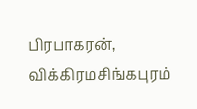பிரபாகரன், விக்கிரமசிங்கபுரம்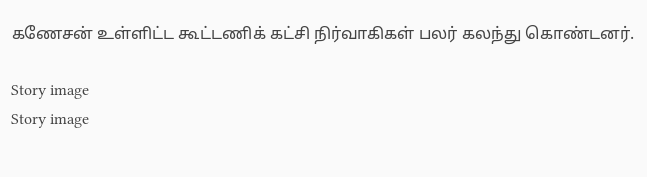கணேசன் உள்ளிட்ட கூட்டணிக் கட்சி நிர்வாகிகள் பலர் கலந்து கொண்டனர்.

Story image
Story image